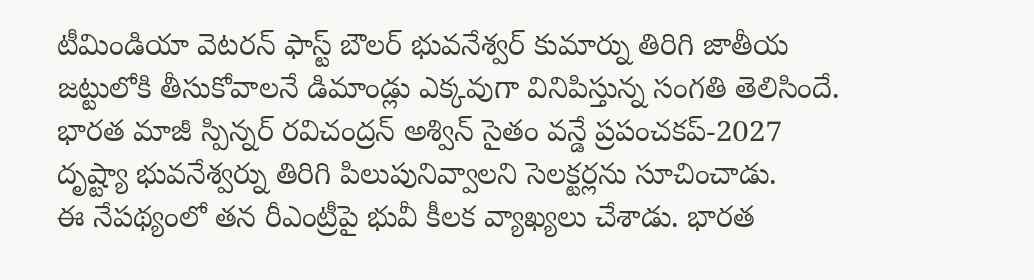టీమిండియా వెటరన్ ఫాస్ట్ బౌలర్ భువనేశ్వర్ కుమార్ను తిరిగి జాతీయ జట్టులోకి తీసుకోవాలనే డిమాండ్లు ఎక్కవుగా వినిపిస్తున్న సంగతి తెలిసిందే. భారత మాజీ స్పిన్నర్ రవిచంద్రన్ అశ్విన్ సైతం వన్డే ప్రపంచకప్-2027 దృష్ట్యా భువనేశ్వర్ను తిరిగి పిలుపునివ్వాలని సెలక్టర్లను సూచించాడు.
ఈ నేపథ్యంలో తన రీఎంట్రీపై భువీ కీలక వ్యాఖ్యలు చేశాడు. భారత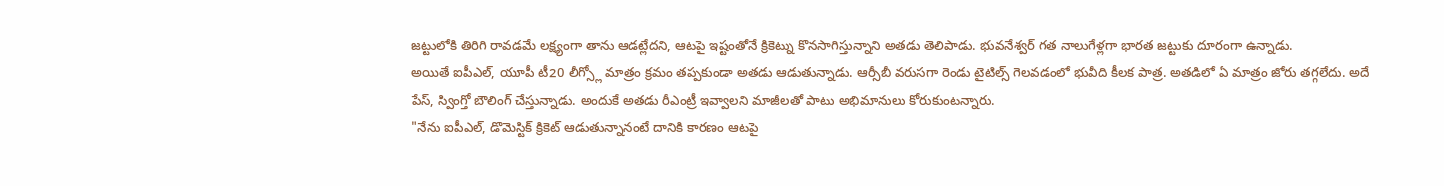జట్టులోకి తిరిగి రావడమే లక్ష్యంగా తాను ఆడట్లేదని, ఆటపై ఇష్టంతోనే క్రికెట్ను కొనసాగిస్తున్నాని అతడు తెలిపాడు. భువనేశ్వర్ గత నాలుగేళ్లగా భారత జట్టుకు దూరంగా ఉన్నాడు.
అయితే ఐపీఎల్, యూపీ టీ20 లీగ్స్లో మాత్రం క్రమం తప్పకుండా అతడు ఆడుతున్నాడు. ఆర్సీబీ వరుసగా రెండు టైటిల్స్ గెలవడంలో భువీది కీలక పాత్ర. అతడిలో ఏ మాత్రం జోరు తగ్గలేదు. అదే పేస్, స్వింగ్తో బౌలింగ్ చేస్తున్నాడు. అందుకే అతడు రీఎంట్రీ ఇవ్వాలని మాజీలతో పాటు అభిమానులు కోరుకుంటన్నారు.
"నేను ఐపీఎల్, డొమెస్టిక్ క్రికెట్ ఆడుతున్నానంటే దానికి కారణం ఆటపై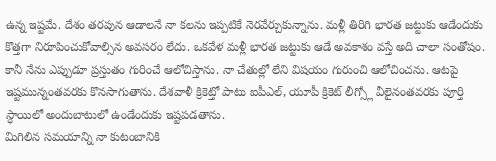ఉన్న ఇష్టమే. దేశం తరపున ఆడాలనే నా కలను ఇప్పటికే నెరవేర్చుకున్నాను. మళ్లీ తిరిగి భారత జట్టుకు ఆడేందుకు కొత్తగా నిరూపించుకోవాల్సిన అవసరం లేదు. ఒకవేళ మళ్లీ భారత జట్టుకు ఆడే అవకాశం వస్తే అది చాలా సంతోషం.
కానీ నేను ఎప్పుడూ ప్రస్తుతం గురించే ఆలోచిస్తాను. నా చేతుల్లో లేని విషయం గురుంచి ఆలోచించను. ఆటపై ఇష్టమున్నంతవరకు కొనసాగుతాను. దేశవాళీ క్రికెట్తో పాటు ఐపీఎల్, యూపీ క్రికెట్ లీగ్స్లో వీలైనంతవరకు పూర్తి స్ధాయిలో అందుబాటులో ఉండేందుకు ఇష్టపడతాను.
మిగిలిన సమయాన్ని నా కుటంబానికి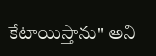కేటాయిస్తాను" అని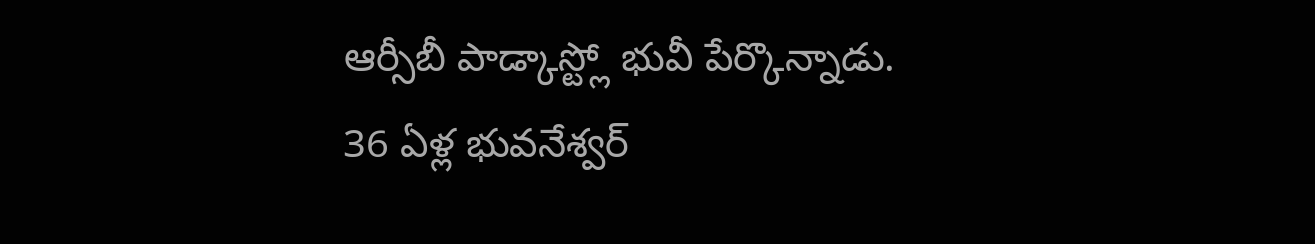ఆర్సీబీ పాడ్కాస్ట్లో భువీ పేర్కొన్నాడు. 36 ఏళ్ల భువనేశ్వర్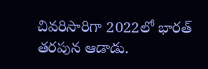చివరిసారిగా 2022లో భారత్ తరపున ఆడాడు.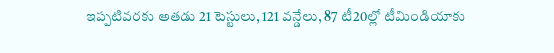ఇప్పటివరకు అతడు 21 టెస్టులు, 121 వన్డేలు, 87 టీ20ల్లో టీమిండియాకు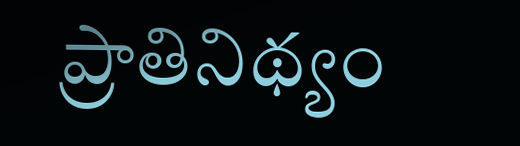ప్రాతినిథ్యం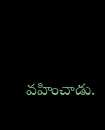వహించాడు.